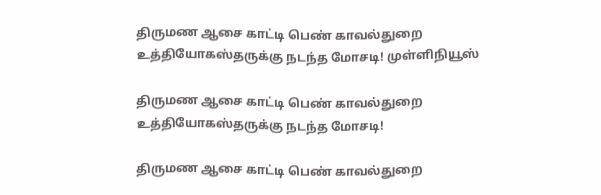திருமண ஆசை காட்டி பெண் காவல்துறை உத்தியோகஸ்தருக்கு நடந்த மோசடி! முள்ளிநியூஸ்

திருமண ஆசை காட்டி பெண் காவல்துறை உத்தியோகஸ்தருக்கு நடந்த மோசடி!

திருமண ஆசை காட்டி பெண் காவல்துறை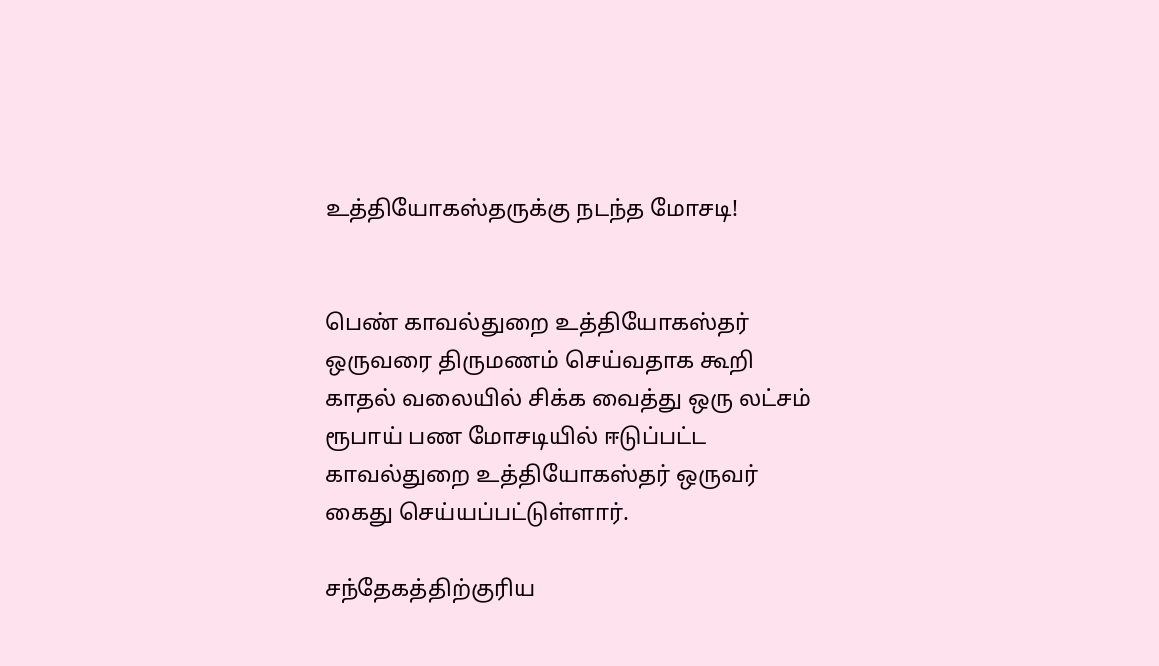உத்தியோகஸ்தருக்கு நடந்த மோசடி!


பெண் காவல்துறை உத்தியோகஸ்தர் ஒருவரை திருமணம் செய்வதாக கூறி காதல் வலையில் சிக்க வைத்து ஒரு லட்சம் ரூபாய் பண மோசடியில் ஈடுப்பட்ட காவல்துறை உத்தியோகஸ்தர் ஒருவர் கைது செய்யப்பட்டுள்ளார்.

சந்தேகத்திற்குரிய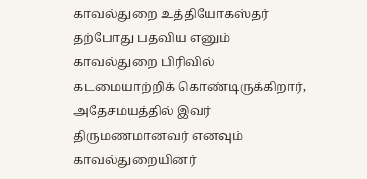காவல்துறை உத்தியோகஸ்தர் தற்போது பதவிய எனும் காவல்துறை பிரிவில் கடமையாற்றிக் கொண்டிருக்கிறார், அதேசமயத்தில் இவர் திருமணமானவர் எனவும் காவல்துறையினர்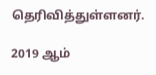தெரிவித்துள்ளனர்.

2019 ஆம்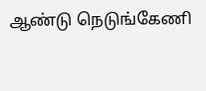ஆண்டு நெடுங்கேணி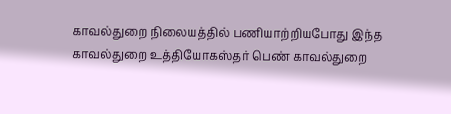காவல்துறை நிலையத்தில் பணியாற்றியபோது இந்த காவல்துறை உத்தியோகஸ்தர் பெண் காவல்துறை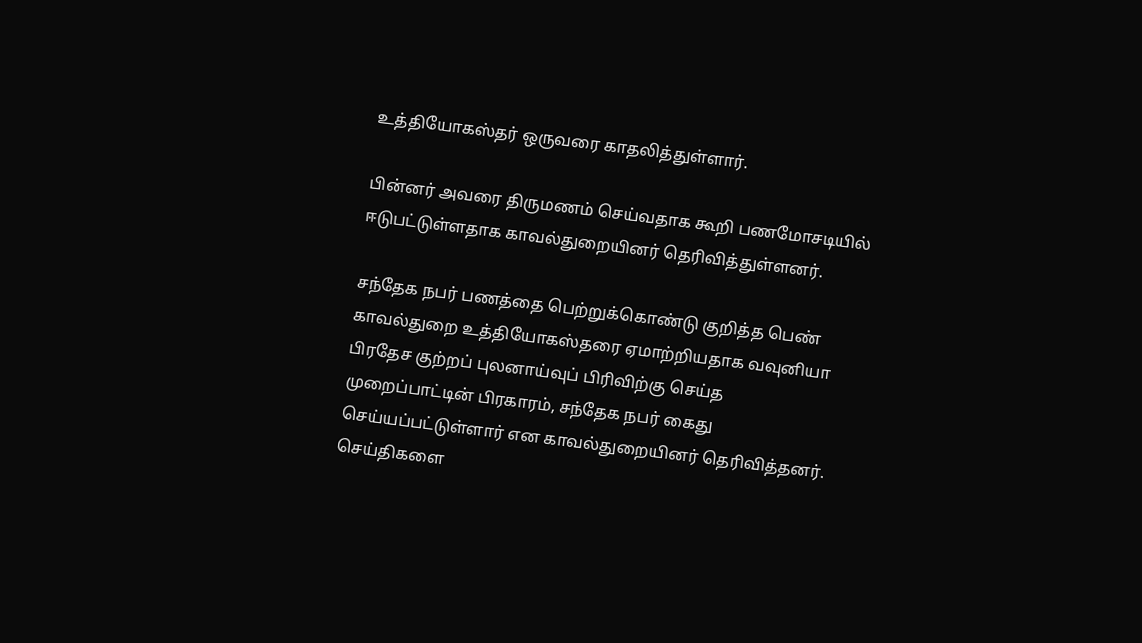உத்தியோகஸ்தர் ஒருவரை காதலித்துள்ளார்.

பின்னர் அவரை திருமணம் செய்வதாக கூறி பணமோசடியில் ஈடுபட்டுள்ளதாக காவல்துறையினர் தெரிவித்துள்ளனர்.

சந்தேக நபர் பணத்தை பெற்றுக்கொண்டு குறித்த பெண் காவல்துறை உத்தியோகஸ்தரை ஏமாற்றியதாக வவுனியா பிரதேச குற்றப் புலனாய்வுப் பிரிவிற்கு செய்த முறைப்பாட்டின் பிரகாரம், சந்தேக நபர் கைது செய்யப்பட்டுள்ளார் என காவல்துறையினர் தெரிவித்தனர்.
செய்திகளை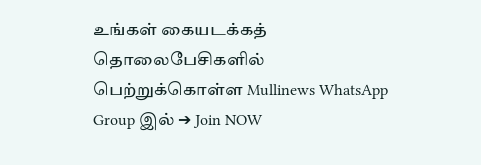உங்கள் கையடக்கத் தொலைபேசிகளில் பெற்றுக்கொள்ள Mullinews WhatsApp Group இல் ➔ Join NOW